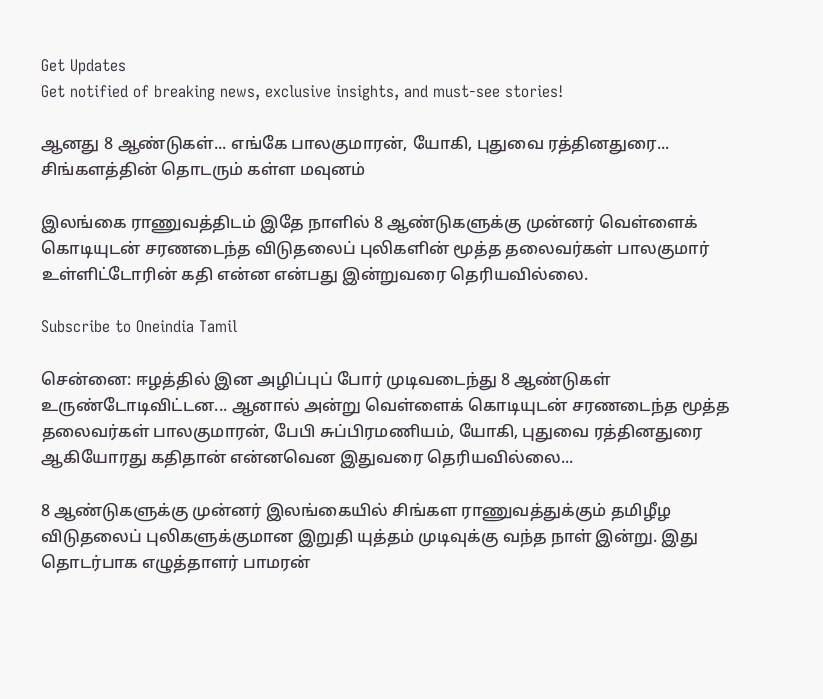Get Updates
Get notified of breaking news, exclusive insights, and must-see stories!

ஆனது 8 ஆண்டுகள்... எங்கே பாலகுமாரன், யோகி, புதுவை ரத்தினதுரை... சிங்களத்தின் தொடரும் கள்ள மவுனம்

இலங்கை ராணுவத்திடம் இதே நாளில் 8 ஆண்டுகளுக்கு முன்னர் வெள்ளைக் கொடியுடன் சரணடைந்த விடுதலைப் புலிகளின் மூத்த தலைவர்கள் பாலகுமார் உள்ளிட்டோரின் கதி என்ன என்பது இன்றுவரை தெரியவில்லை.

Subscribe to Oneindia Tamil

சென்னை: ஈழத்தில் இன அழிப்புப் போர் முடிவடைந்து 8 ஆண்டுகள் உருண்டோடிவிட்டன... ஆனால் அன்று வெள்ளைக் கொடியுடன் சரணடைந்த மூத்த தலைவர்கள் பாலகுமாரன், பேபி சுப்பிரமணியம், யோகி, புதுவை ரத்தினதுரை ஆகியோரது கதிதான் என்னவென இதுவரை தெரியவில்லை...

8 ஆண்டுகளுக்கு முன்னர் இலங்கையில் சிங்கள ராணுவத்துக்கும் தமிழீழ விடுதலைப் புலிகளுக்குமான இறுதி யுத்தம் முடிவுக்கு வந்த நாள் இன்று. இது தொடர்பாக எழுத்தாளர் பாமரன்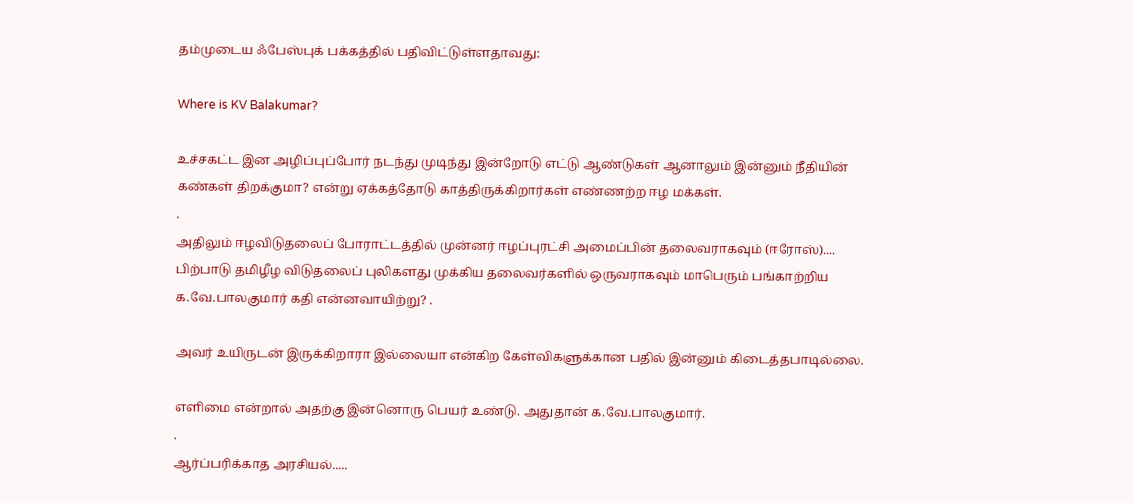தம்முடைய ஃபேஸ்புக் பக்கத்தில் பதிவிட்டுள்ளதாவது:

Where is KV Balakumar?

உச்சகட்ட இன அழிப்புப்போர் நடந்து முடிந்து இன்றோடு எட்டு ஆண்டுகள் ஆனாலும் இன்னும் நீதியின் கண்கள் திறக்குமா? என்று ஏக்கத்தோடு காத்திருக்கிறார்கள் எண்ணற்ற ஈழ மக்கள்.
.
அதிலும் ஈழவிடுதலைப் போராட்டத்தில் முன்னர் ஈழப்புரட்சி அமைப்பின் தலைவராகவும் (ஈரோஸ்).... பிற்பாடு தமிழீழ விடுதலைப் புலிகளது முக்கிய தலைவர்களில் ஒருவராகவும் மாபெரும் பங்காற்றிய க.வே.பாலகுமார் கதி என்னவாயிற்று? .

அவர் உயிருடன் இருக்கிறாரா இல்லையா என்கிற கேள்விகளுக்கான பதில் இன்னும் கிடைத்தபாடில்லை.

எளிமை என்றால் அதற்கு இன்னொரு பெயர் உண்டு. அதுதான் க.வே.பாலகுமார்.
.
ஆர்ப்பரிக்காத அரசியல்.....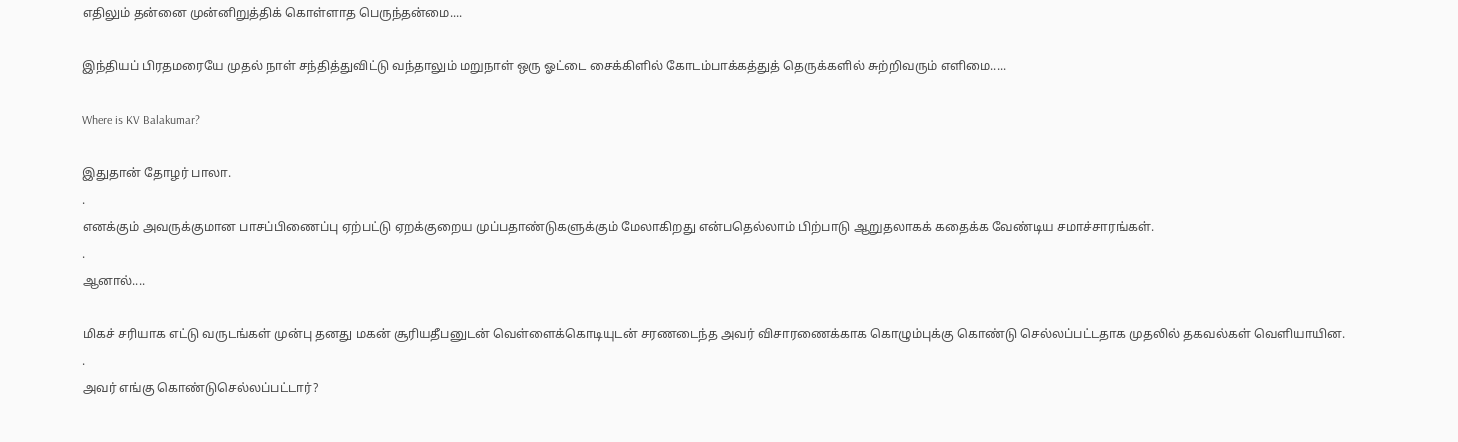எதிலும் தன்னை முன்னிறுத்திக் கொள்ளாத பெருந்தன்மை....

இந்தியப் பிரதமரையே முதல் நாள் சந்தித்துவிட்டு வந்தாலும் மறுநாள் ஒரு ஓட்டை சைக்கிளில் கோடம்பாக்கத்துத் தெருக்களில் சுற்றிவரும் எளிமை.....

Where is KV Balakumar?

இதுதான் தோழர் பாலா.
.
எனக்கும் அவருக்குமான பாசப்பிணைப்பு ஏற்பட்டு ஏறக்குறைய முப்பதாண்டுகளுக்கும் மேலாகிறது என்பதெல்லாம் பிற்பாடு ஆறுதலாகக் கதைக்க வேண்டிய சமாச்சாரங்கள்.
.
ஆனால்....

மிகச் சரியாக எட்டு வருடங்கள் முன்பு தனது மகன் சூரியதீபனுடன் வெள்ளைக்கொடியுடன் சரணடைந்த அவர் விசாரணைக்காக கொழும்புக்கு கொண்டு செல்லப்பட்டதாக முதலில் தகவல்கள் வெளியாயின.
.
அவர் எங்கு கொண்டுசெல்லப்பட்டார்?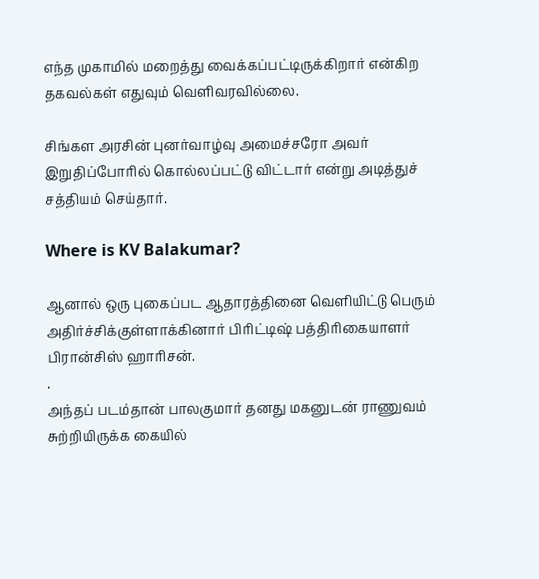எந்த முகாமில் மறைத்து வைக்கப்பட்டிருக்கிறார் என்கிற தகவல்கள் எதுவும் வெளிவரவில்லை.

சிங்கள அரசின் புனர்வாழ்வு அமைச்சரோ அவர் இறுதிப்போரில் கொல்லப்பட்டு விட்டார் என்று அடித்துச் சத்தியம் செய்தார்.

Where is KV Balakumar?

ஆனால் ஒரு புகைப்பட ஆதாரத்தினை வெளியிட்டு பெரும் அதிர்ச்சிக்குள்ளாக்கினார் பிரிட்டிஷ் பத்திரிகையாளர் பிரான்சிஸ் ஹாரிசன்.
.
அந்தப் படம்தான் பாலகுமார் தனது மகனுடன் ராணுவம் சுற்றியிருக்க கையில்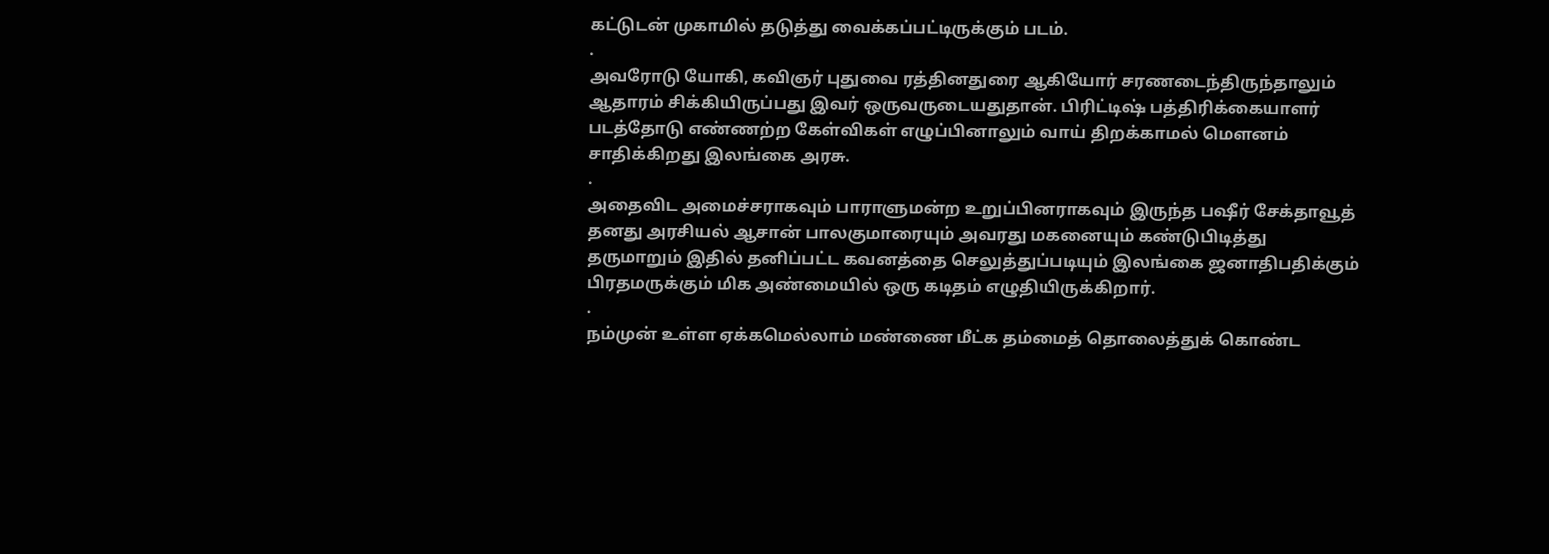கட்டுடன் முகாமில் தடுத்து வைக்கப்பட்டிருக்கும் படம்.
.
அவரோடு யோகி, கவிஞர் புதுவை ரத்தினதுரை ஆகியோர் சரணடைந்திருந்தாலும் ஆதாரம் சிக்கியிருப்பது இவர் ஒருவருடையதுதான். பிரிட்டிஷ் பத்திரிக்கையாளர் படத்தோடு எண்ணற்ற கேள்விகள் எழுப்பினாலும் வாய் திறக்காமல் மெளனம் சாதிக்கிறது இலங்கை அரசு.
.
அதைவிட அமைச்சராகவும் பாராளுமன்ற உறுப்பினராகவும் இருந்த பஷீர் சேக்தாவூத் தனது அரசியல் ஆசான் பாலகுமாரையும் அவரது மகனையும் கண்டுபிடித்து தருமாறும் இதில் தனிப்பட்ட கவனத்தை செலுத்துப்படியும் இலங்கை ஜனாதிபதிக்கும் பிரதமருக்கும் மிக அண்மையில் ஒரு கடிதம் எழுதியிருக்கிறார்.
.
நம்முன் உள்ள ஏக்கமெல்லாம் மண்ணை மீட்க தம்மைத் தொலைத்துக் கொண்ட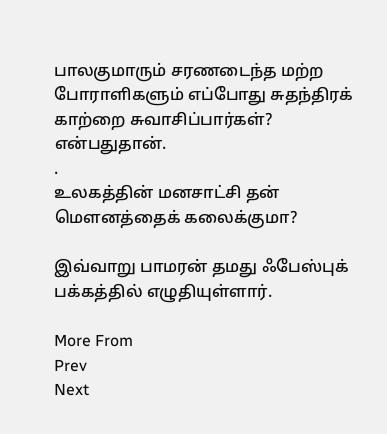பாலகுமாரும் சரணடைந்த மற்ற போராளிகளும் எப்போது சுதந்திரக் காற்றை சுவாசிப்பார்கள்? என்பதுதான்.
.
உலகத்தின் மனசாட்சி தன் மெளனத்தைக் கலைக்குமா?

இவ்வாறு பாமரன் தமது ஃபேஸ்புக் பக்கத்தில் எழுதியுள்ளார்.

More From
Prev
Next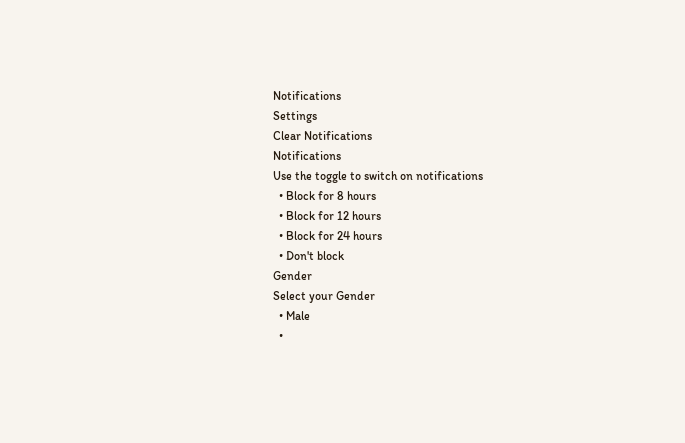Notifications
Settings
Clear Notifications
Notifications
Use the toggle to switch on notifications
  • Block for 8 hours
  • Block for 12 hours
  • Block for 24 hours
  • Don't block
Gender
Select your Gender
  • Male
  •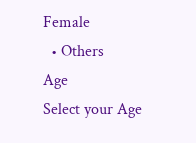Female
  • Others
Age
Select your Age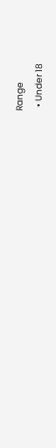Range
  • Under 18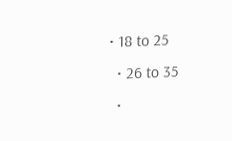• 18 to 25
  • 26 to 35
  •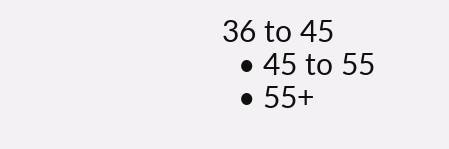36 to 45
  • 45 to 55
  • 55+